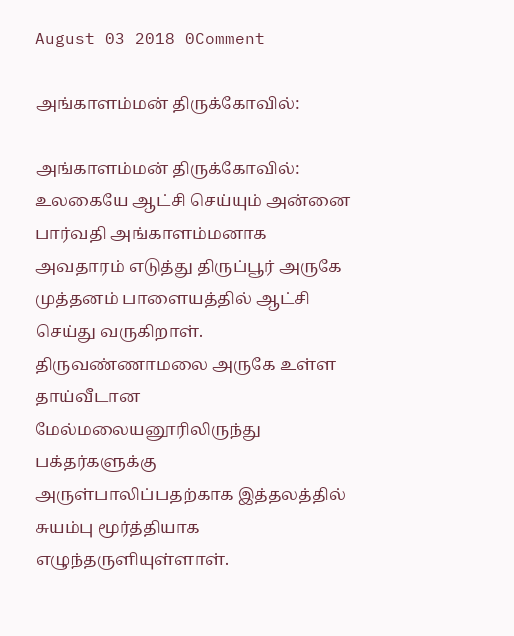August 03 2018 0Comment

அங்காளம்மன் திருக்கோவில்:

அங்காளம்மன் திருக்கோவில்:   உலகையே ஆட்சி செய்யும் அன்னை பார்வதி அங்காளம்மனாக அவதாரம் எடுத்து திருப்பூர் அருகே முத்தனம் பாளையத்தில் ஆட்சி செய்து வருகிறாள்.    திருவண்ணாமலை அருகே உள்ள தாய்வீடான மேல்மலையனூரிலிருந்து பக்தர்களுக்கு அருள்பாலிப்பதற்காக இத்தலத்தில் சுயம்பு மூர்த்தியாக எழுந்தருளியுள்ளாள்.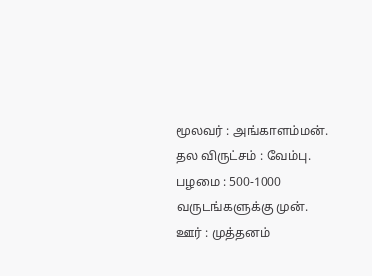மூலவர் : அங்காளம்மன்.   தல விருட்சம் : வேம்பு.   பழமை : 500-1000 வருடங்களுக்கு முன்.   ஊர் : முத்தனம்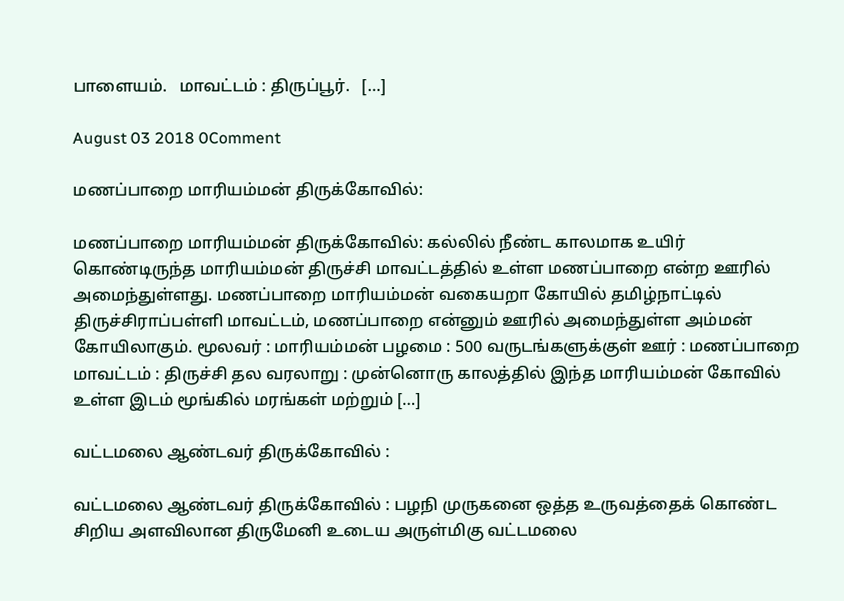பாளையம்.   மாவட்டம் : திருப்பூர்.   […]

August 03 2018 0Comment

மணப்பாறை மாரியம்மன் திருக்கோவில்:

மணப்பாறை மாரியம்மன் திருக்கோவில்: கல்லில் நீண்ட காலமாக உயிர் கொண்டிருந்த மாரியம்மன் திருச்சி மாவட்டத்தில் உள்ள மணப்பாறை என்ற ஊரில் அமைந்துள்ளது. மணப்பாறை மாரியம்மன் வகையறா கோயில் தமிழ்நாட்டில் திருச்சிராப்பள்ளி மாவட்டம், மணப்பாறை என்னும் ஊரில் அமைந்துள்ள அம்மன் கோயிலாகும். மூலவர் : மாரியம்மன் பழமை : 500 வருடங்களுக்குள் ஊர் : மணப்பாறை மாவட்டம் : திருச்சி தல வரலாறு : முன்னொரு காலத்தில் இந்த மாரியம்மன் கோவில் உள்ள இடம் மூங்கில் மரங்கள் மற்றும் […]

வட்டமலை ஆண்டவர் திருக்கோவில் :

வட்டமலை ஆண்டவர் திருக்கோவில் : பழநி முருகனை ஒத்த உருவத்தைக் கொண்ட சிறிய அளவிலான திருமேனி உடைய அருள்மிகு வட்டமலை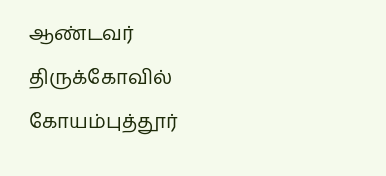ஆண்டவர் திருக்கோவில் கோயம்புத்தூர்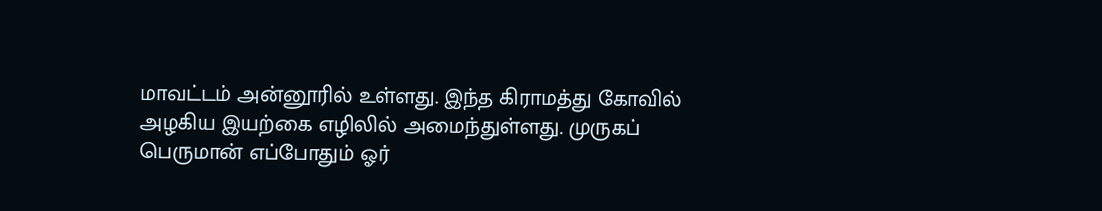மாவட்டம் அன்னூரில் உள்ளது. இந்த கிராமத்து கோவில் அழகிய இயற்கை எழிலில் அமைந்துள்ளது. முருகப் பெருமான் எப்போதும் ஓர்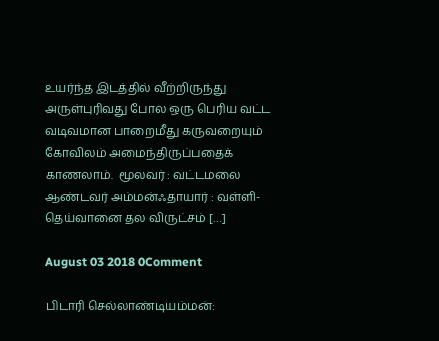உயர்ந்த இடத்தில் வீற்றிருந்து அருள்புரிவது போல ஒரு பெரிய வட்ட வடிவமான பாறைமீது கருவறையும் கோவிலம் அமைந்திருப்பதைக் காணலாம்.  மூலவர் : வட்டமலை ஆண்டவர் அம்மன்ஃதாயார் : வள்ளி-தெய்வானை தல விருட்சம் […]

August 03 2018 0Comment

பிடாரி செல்லாண்டியம்மன்: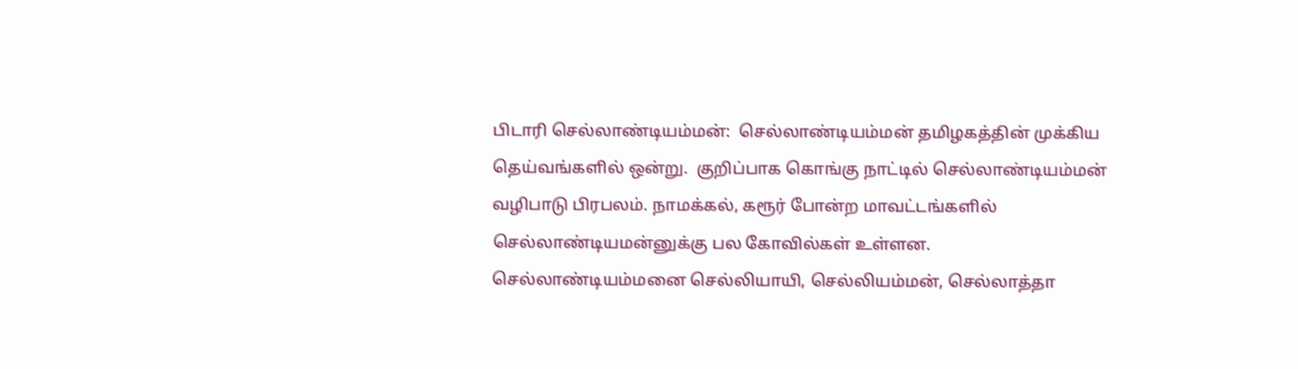பிடாரி செல்லாண்டியம்மன்:  செல்லாண்டியம்மன் தமிழகத்தின் முக்கிய தெய்வங்களில் ஒன்று.  குறிப்பாக கொங்கு நாட்டில் செல்லாண்டியம்மன் வழிபாடு பிரபலம். நாமக்கல், கரூர் போன்ற மாவட்டங்களில் செல்லாண்டியமன்னுக்கு பல கோவில்கள் உள்ளன. செல்லாண்டியம்மனை செல்லியாயி, செல்லியம்மன், செல்லாத்தா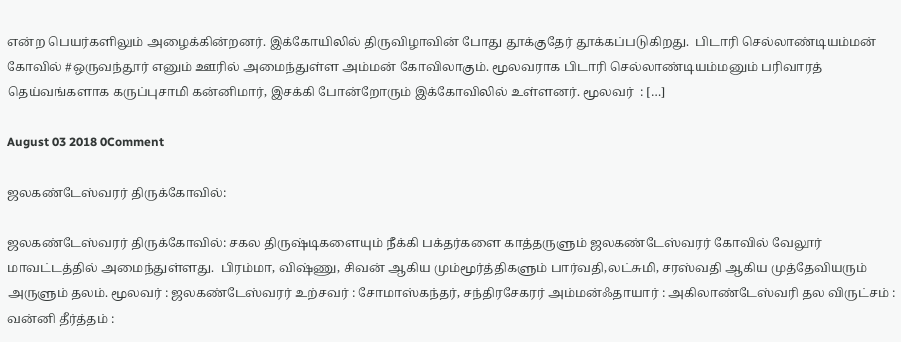என்ற பெயர்களிலும் அழைக்கின்றனர். இக்கோயிலில் திருவிழாவின் போது தூக்குதேர் தூக்கப்படுகிறது.  பிடாரி செல்லாண்டியம்மன் கோவில் #ஒருவந்தூர் எனும் ஊரில் அமைந்துள்ள அம்மன் கோவிலாகும். மூலவராக பிடாரி செல்லாண்டியம்மனும் பரிவாரத் தெய்வங்களாக கருப்புசாமி கன்னிமார், இசக்கி போன்றோரும் இக்கோவிலில் உள்ளனர். மூலவர்  : […]

August 03 2018 0Comment

ஜலகண்டேஸ்வரர் திருக்கோவில்:

ஜலகண்டேஸ்வரர் திருக்கோவில்: சகல திருஷ்டிகளையும் நீக்கி பக்தர்களை காத்தருளும் ஜலகண்டேஸ்வரர் கோவில் வேலூர் மாவட்டத்தில் அமைந்துள்ளது.  பிரம்மா, விஷ்ணு, சிவன் ஆகிய மும்மூர்த்திகளும் பார்வதி,லட்சுமி, சரஸ்வதி ஆகிய முத்தேவியரும் அருளும் தலம். மூலவர் : ஜலகண்டேஸ்வரர் உற்சவர் : சோமாஸ்கந்தர், சந்திரசேகரர் அம்மன்ஃதாயார் : அகிலாண்டேஸ்வரி தல விருட்சம் : வன்னி தீர்த்தம் :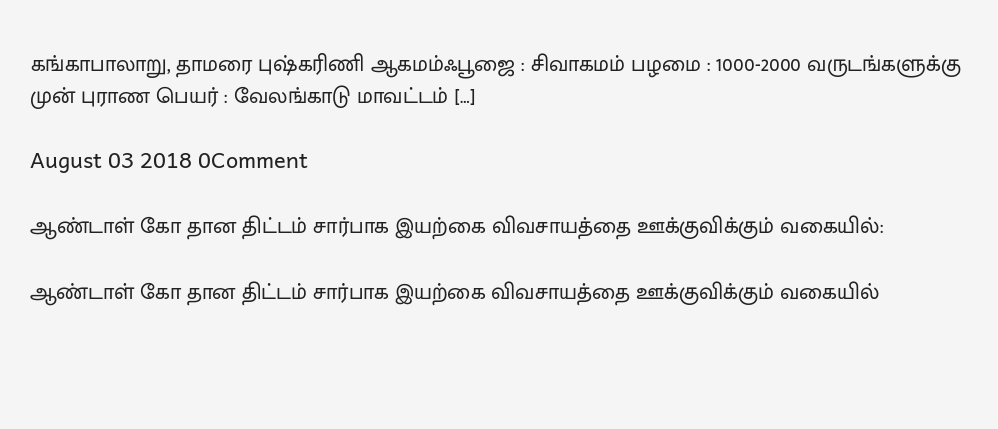கங்காபாலாறு, தாமரை புஷ்கரிணி ஆகமம்ஃபூஜை : சிவாகமம் பழமை : 1000-2000 வருடங்களுக்கு முன் புராண பெயர் : வேலங்காடு மாவட்டம் […]

August 03 2018 0Comment

ஆண்டாள் கோ தான திட்டம் சார்பாக இயற்கை விவசாயத்தை ஊக்குவிக்கும் வகையில்:

ஆண்டாள் கோ தான திட்டம் சார்பாக இயற்கை விவசாயத்தை ஊக்குவிக்கும் வகையில்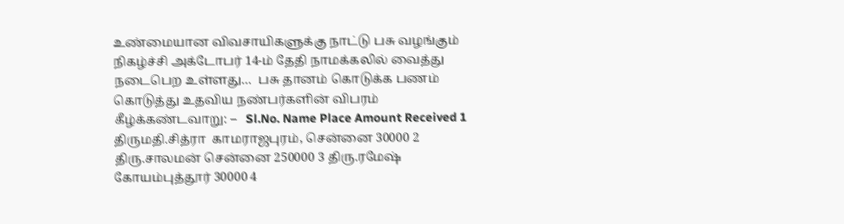உண்மையான விவசாயிகளுக்கு நாட்டு பசு வழங்கும் நிகழ்ச்சி அக்டோபர் 14-ம் தேதி நாமக்கலில் வைத்து நடைபெற உள்ளது…  பசு தானம் கொடுக்க பணம் கொடுத்து உதவிய நண்பர்களின் விபரம் கீழ்க்கண்டவாறு: –   Sl.No. Name Place Amount Received 1 திருமதி.சித்ரா  காமராஜபுரம், சென்னை 30000 2 திரு.சாலமன் சென்னை 250000 3 திரு.ரமேஷ் கோயம்புத்தூர் 30000 4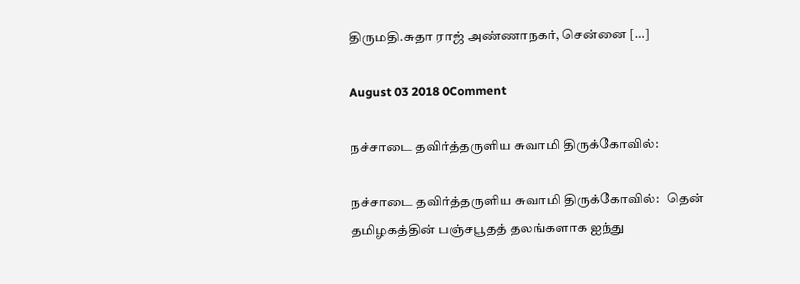திருமதி.சுதா ராஜ் அண்ணாநகர், சென்னை […]

August 03 2018 0Comment

நச்சாடை தவிர்த்தருளிய சுவாமி திருக்கோவில்:

நச்சாடை தவிர்த்தருளிய சுவாமி திருக்கோவில்:   தென் தமிழகத்தின் பஞ்சபூதத் தலங்களாக ஐந்து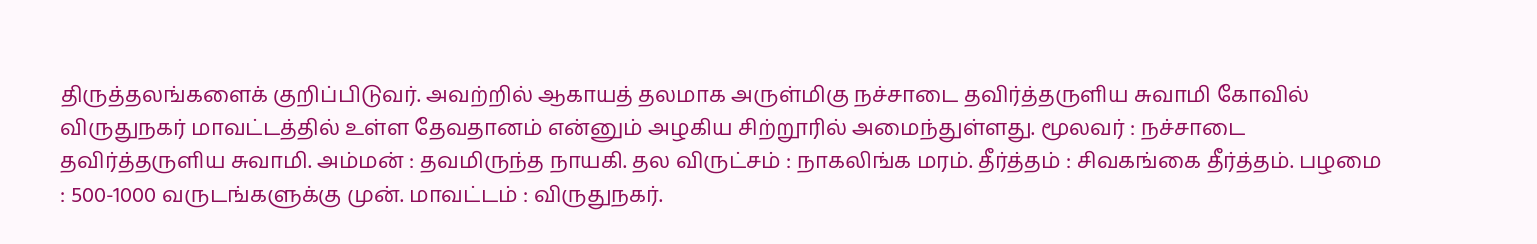திருத்தலங்களைக் குறிப்பிடுவர். அவற்றில் ஆகாயத் தலமாக அருள்மிகு நச்சாடை தவிர்த்தருளிய சுவாமி கோவில் விருதுநகர் மாவட்டத்தில் உள்ள தேவதானம் என்னும் அழகிய சிற்றூரில் அமைந்துள்ளது. மூலவர் : நச்சாடை தவிர்த்தருளிய சுவாமி. அம்மன் : தவமிருந்த நாயகி. தல விருட்சம் : நாகலிங்க மரம். தீர்த்தம் : சிவகங்கை தீர்த்தம். பழமை : 500-1000 வருடங்களுக்கு முன். மாவட்டம் : விருதுநகர்.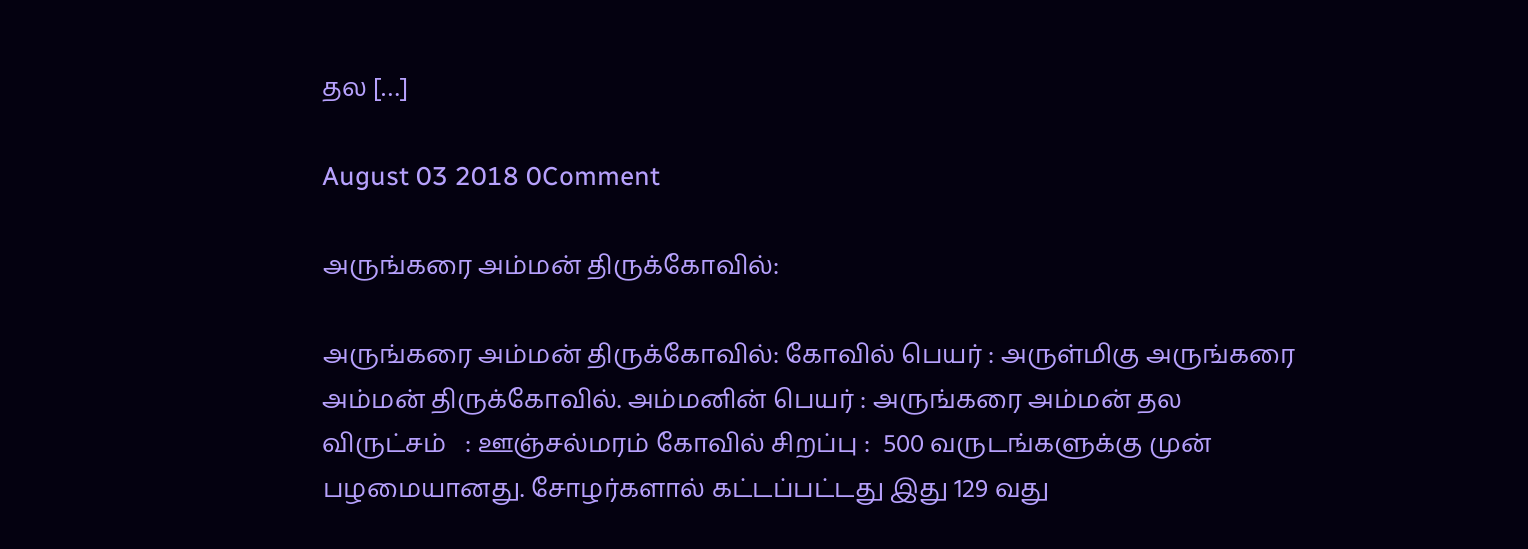தல […]

August 03 2018 0Comment

அருங்கரை அம்மன் திருக்கோவில்:

அருங்கரை அம்மன் திருக்கோவில்: கோவில் பெயர் : அருள்மிகு அருங்கரை அம்மன் திருக்கோவில். அம்மனின் பெயர் : அருங்கரை அம்மன் தல விருட்சம்   : ஊஞ்சல்மரம் கோவில் சிறப்பு :  500 வருடங்களுக்கு முன் பழமையானது. சோழர்களால் கட்டப்பட்டது இது 129 வது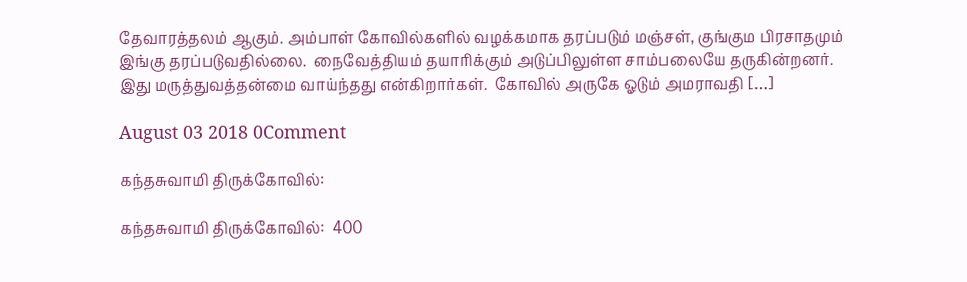தேவாரத்தலம் ஆகும். அம்பாள் கோவில்களில் வழக்கமாக தரப்படும் மஞ்சள், குங்கும பிரசாதமும் இங்கு தரப்படுவதில்லை.  நைவேத்தியம் தயாரிக்கும் அடுப்பிலுள்ள சாம்பலையே தருகின்றனர். இது மருத்துவத்தன்மை வாய்ந்தது என்கிறார்கள்.  கோவில் அருகே ஓடும் அமராவதி […]

August 03 2018 0Comment

கந்தசுவாமி திருக்கோவில்:

கந்தசுவாமி திருக்கோவில்:  400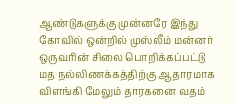ஆண்டுகளுக்கு முன்னரே இந்து கோவில் ஒன்றில் முஸ்லீம் மன்னர் ஒருவரின் சிலை பொறிக்கப்பட்டு மத நல்லிணக்கத்திற்கு ஆதாரமாக விளங்கி மேலும் தாரகனை வதம்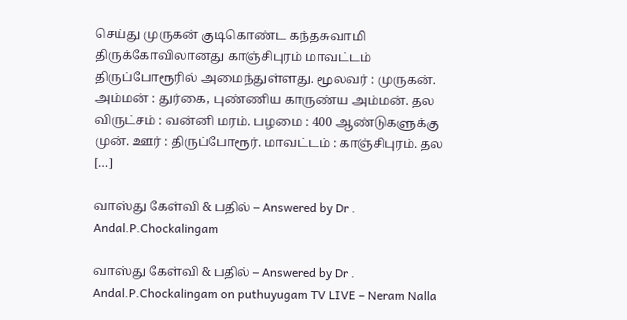செய்து முருகன் குடிகொண்ட கந்தசுவாமி திருக்கோவிலானது காஞ்சிபுரம் மாவட்டம் திருப்போரூரில் அமைந்துள்ளது. மூலவர் : முருகன். அம்மன் : துர்கை, புண்ணிய காருண்ய அம்மன். தல விருட்சம் : வன்னி மரம். பழமை : 400 ஆண்டுகளுக்கு முன். ஊர் : திருப்போரூர். மாவட்டம் : காஞ்சிபுரம். தல […]

வாஸ்து கேள்வி & பதில் – Answered by Dr . Andal.P.Chockalingam

வாஸ்து கேள்வி & பதில் – Answered by Dr . Andal.P.Chockalingam on puthuyugam TV LIVE – Neram Nalla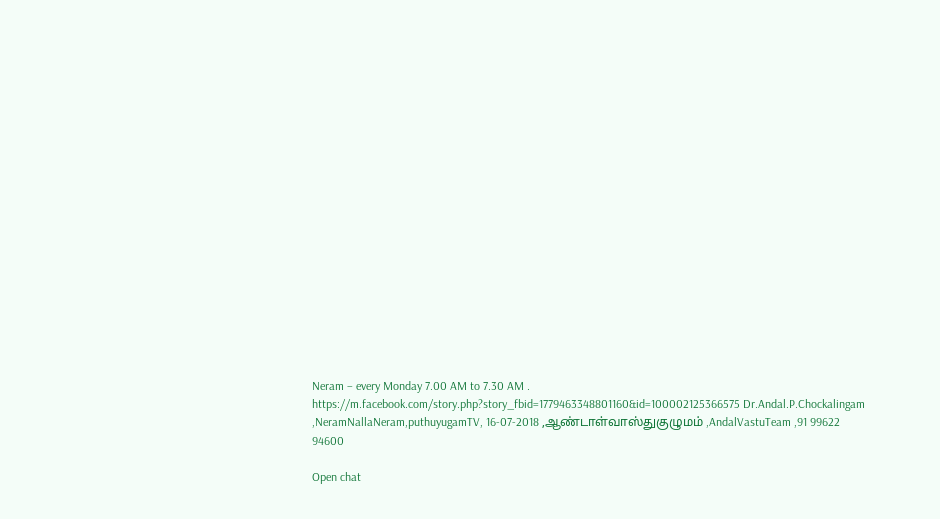Neram – every Monday 7.00 AM to 7.30 AM . https://m.facebook.com/story.php?story_fbid=1779463348801160&id=100002125366575 Dr.Andal.P.Chockalingam ,NeramNallaNeram,puthuyugamTV, 16-07-2018 ,ஆண்டாள்வாஸ்துகுழுமம் ,AndalVastuTeam ,91 99622 94600

Open chat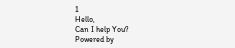1
Hello,
Can I help You?
Powered by